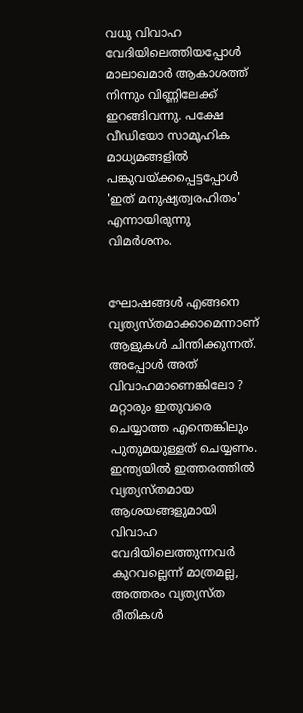വധു വിവാഹ വേദിയിലെത്തിയപ്പോള്‍ മാലാഖമാര്‍ ആകാശത്ത് നിന്നും വിണ്ണിലേക്ക് ഇറങ്ങിവന്നു. പക്ഷേ വീഡിയോ സാമൂഹിക മാധ്യമങ്ങളില്‍ പങ്കുവയ്ക്കപ്പെട്ടപ്പോള്‍ 'ഇത് മനുഷ്യത്വരഹിതം' എന്നായിരുന്നു വിമര്‍ശനം.


ഘോഷങ്ങള്‍ എങ്ങനെ വ്യത്യസ്തമാക്കാമെന്നാണ് ആളുകള്‍ ചിന്തിക്കുന്നത്. അപ്പോള്‍ അത് വിവാഹമാണെങ്കിലോ ? മറ്റാരും ഇതുവരെ ചെയ്യാത്ത എന്തെങ്കിലും പുതുമയുള്ളത് ചെയ്യണം. ഇന്ത്യയില്‍ ഇത്തരത്തില്‍ വ്യത്യസ്തമായ ആശയങ്ങളുമായി വിവാഹ വേദിയിലെത്തുന്നവര്‍ കുറവല്ലെന്ന് മാത്രമല്ല, അത്തരം വ്യത്യസ്ത രീതികള്‍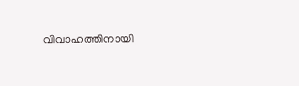വിവാഹത്തിനായി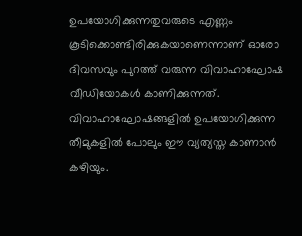ഉപയോഗിക്കുന്നതുവരുടെ എണ്ണം കൂടിക്കൊണ്ടിരിക്കുകയാണെന്നാണ് ഓരോ ദിവസവും പുറത്ത് വരുന്ന വിവാഹാഘോഷ വീഡിയോകള്‍ കാണിക്കുന്നത്. വിവാഹാഘോഷങ്ങളില്‍ ഉപയോഗിക്കുന്ന തീമുകളില്‍ പോലും ഈ വ്യത്യസ്ത കാണാന്‍ കഴിയും.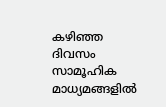കഴിഞ്ഞ ദിവസം സാമൂഹിക മാധ്യമങ്ങളില്‍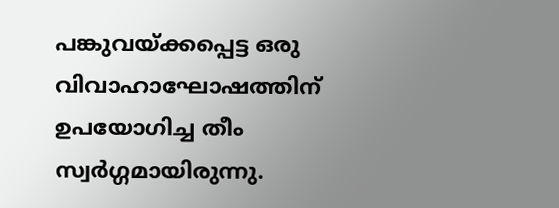പങ്കുവയ്ക്കപ്പെട്ട ഒരു വിവാഹാഘോഷത്തിന് ഉപയോഗിച്ച തീം സ്വര്‍ഗ്ഗമായിരുന്നു.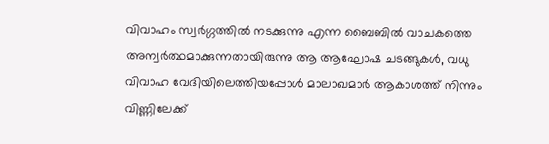വിവാഹം സ്വര്‍ഗ്ഗത്തില്‍ നടക്കുന്നു എന്ന ബൈബില്‍ വാചകത്തെ അന്വര്‍ത്ഥമാക്കുന്നതായിരുന്നു ആ ആഘോഷ ചടങ്ങുകള്‍, വധു വിവാഹ വേദിയിലെത്തിയപ്പോള്‍ മാലാഖമാര്‍ ആകാശത്ത് നിന്നും വിണ്ണിലേക്ക്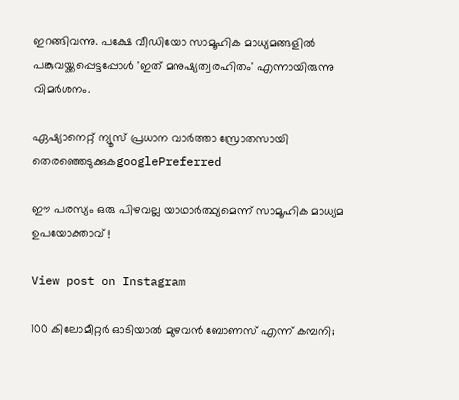ഇറങ്ങിവന്നു. പക്ഷേ വീഡിയോ സാമൂഹിക മാധ്യമങ്ങളില്‍ പങ്കുവയ്ക്കപ്പെട്ടപ്പോള്‍ 'ഇത് മനുഷ്യത്വരഹിതം' എന്നായിരുന്നു വിമര്‍ശനം.

ഏഷ്യാനെറ്റ് ന്യൂസ് പ്രധാന വാർത്താ സ്രോതസായി തെരഞ്ഞെടുക്കുകgooglePreferred

ഈ പരസ്യം ഒരു പിഴവല്ല യാഥാര്‍ത്ഥ്യമെന്ന് സാമൂഹിക മാധ്യമ ഉപയോക്താവ് !

View post on Instagram

100 കിലോമീറ്റര്‍ ഓടിയാല്‍ മുഴവന്‍ ബോണസ് എന്ന് കമ്പനി;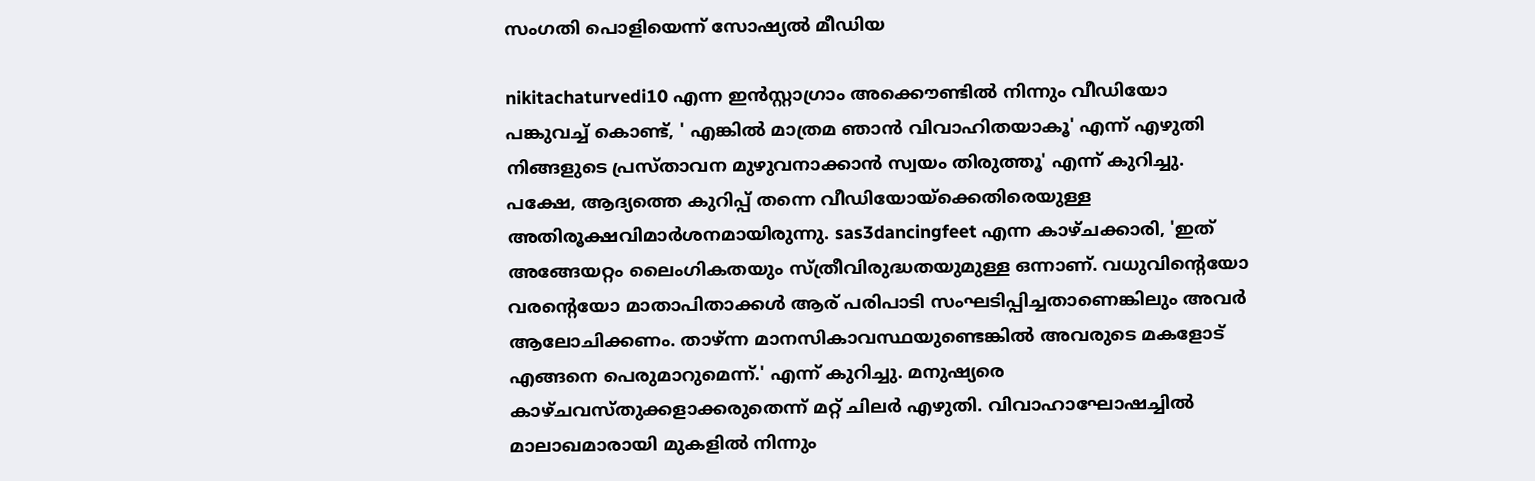സംഗതി പൊളിയെന്ന് സോഷ്യല്‍ മീഡിയ

nikitachaturvedi10 എന്ന ഇന്‍സ്റ്റാഗ്രാം അക്കൌണ്ടില്‍ നിന്നും വീഡിയോ പങ്കുവച്ച് കൊണ്ട്, ' എങ്കില്‍ മാത്രമ ഞാന്‍ വിവാഹിതയാകൂ' എന്ന് എഴുതി നിങ്ങളുടെ പ്രസ്താവന മുഴുവനാക്കാന്‍ സ്വയം തിരുത്തൂ' എന്ന് കുറിച്ചു. പക്ഷേ, ആദ്യത്തെ കുറിപ്പ് തന്നെ വീഡിയോയ്ക്കെതിരെയുള്ള അതിരൂക്ഷവിമാര്‍ശനമായിരുന്നു. sas3dancingfeet എന്ന കാഴ്ചക്കാരി, 'ഇത് അങ്ങേയറ്റം ലൈംഗികതയും സ്ത്രീവിരുദ്ധതയുമുള്ള ഒന്നാണ്. വധുവിന്‍റെയോ വരന്‍റെയോ മാതാപിതാക്കള്‍ ആര് പരിപാടി സംഘടിപ്പിച്ചതാണെങ്കിലും അവര്‍ ആലോചിക്കണം. താഴ്ന്ന മാനസികാവസ്ഥയുണ്ടെങ്കില്‍ അവരുടെ മകളോട് എങ്ങനെ പെരുമാറുമെന്ന്.' എന്ന് കുറിച്ചു. മനുഷ്യരെ കാഴ്ചവസ്തുക്കളാക്കരുതെന്ന് മറ്റ് ചിലര്‍ എഴുതി. വിവാഹാഘോഷച്ചില്‍ മാലാഖമാരായി മുകളില്‍ നിന്നും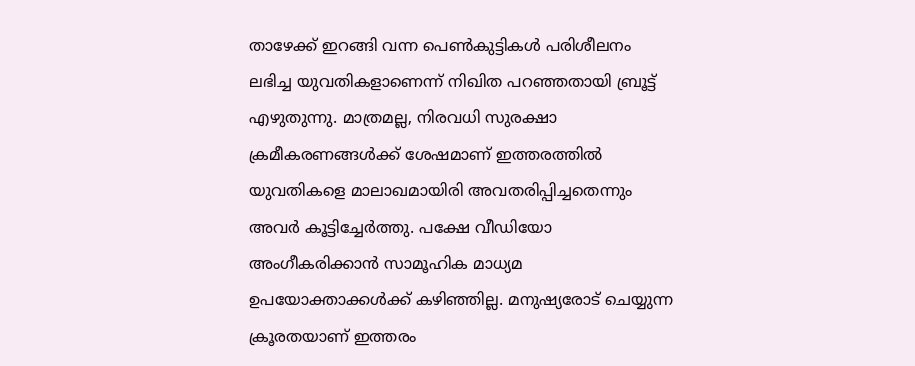താഴേക്ക് ഇറങ്ങി വന്ന പെണ്‍കുട്ടികള്‍ പരിശീലനം ലഭിച്ച യുവതികളാണെന്ന് നിഖിത പറഞ്ഞതായി ബ്രൂട്ട് എഴുതുന്നു. മാത്രമല്ല, നിരവധി സുരക്ഷാ ക്രമീകരണങ്ങള്‍ക്ക് ശേഷമാണ് ഇത്തരത്തില്‍ യുവതികളെ മാലാഖമായിരി അവതരിപ്പിച്ചതെന്നും അവര്‍ കൂട്ടിച്ചേര്‍ത്തു. പക്ഷേ വീഡിയോ അംഗീകരിക്കാന്‍ സാമൂഹിക മാധ്യമ ഉപയോക്താക്കള്‍ക്ക് കഴിഞ്ഞില്ല. മനുഷ്യരോട് ചെയ്യുന്ന ക്രൂരതയാണ് ഇത്തരം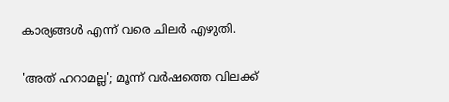കാര്യങ്ങള്‍ എന്ന് വരെ ചിലര്‍ എഴുതി.

'അത് ഹറാമല്ല'; മൂന്ന് വര്‍ഷത്തെ വിലക്ക്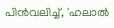പിന്‍വലിച്ച്, 'ഹലാല്‍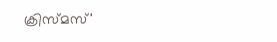ക്രിസ്മസ്'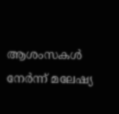ആശംസകള്‍ നേര്‍ന്ന് മലേഷ്യ